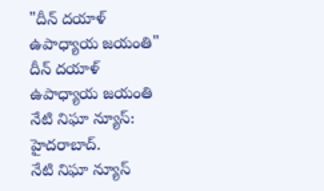"దీన్ దయాళ్ ఉపాధ్యాయ జయంతి"
దీన్ దయాళ్ ఉపాధ్యాయ జయంతి
నేటి నిఘా న్యూస్:
హైదరాబాద్.
నేటి నిఘా న్యూస్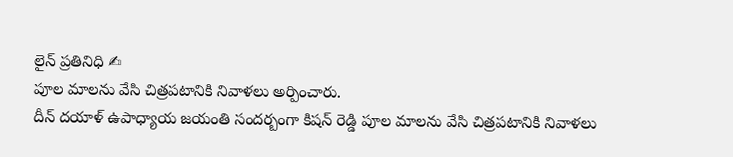లైన్ ప్రతినిధి ✍
పూల మాలను వేసి చిత్రపటానికి నివాళలు అర్పించారు.
దీన్ దయాళ్ ఉపాధ్యాయ జయంతి సందర్బంగా కిషన్ రెడ్డి పూల మాలను వేసి చిత్రపటానికి నివాళలు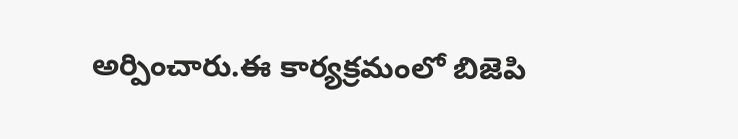అర్పించారు.ఈ కార్యక్రమంలో బిజెపి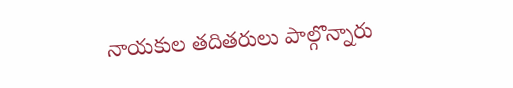నాయకుల తదితరులు పాల్గొన్నారు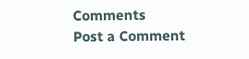Comments
Post a Comment